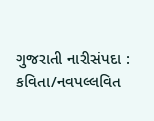ગુજરાતી નારીસંપદા : કવિતા/નવપલ્લવિત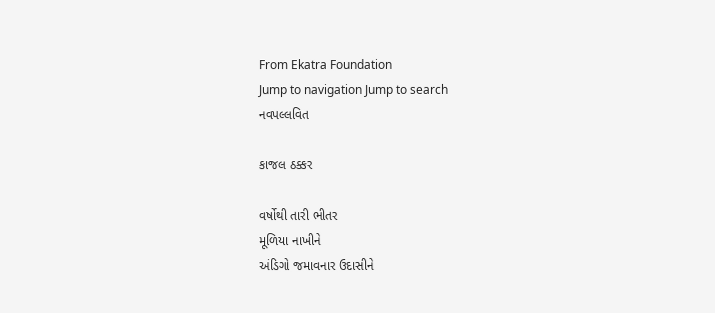From Ekatra Foundation
Jump to navigation Jump to search
નવપલ્લવિત

કાજલ ઠક્કર

વર્ષોથી તારી ભીતર
મૂળિયા નાખીને
અંડિગો જમાવનાર ઉદાસીને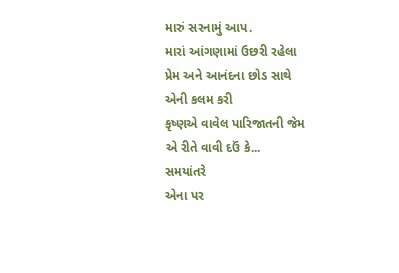મારું સરનામું આપ.
મારાં આંગણામાં ઉછરી રહેલા
પ્રેમ અને આનંદના છોડ સાથે
એની કલમ કરી
કૃષ્ણએ વાવેલ પારિજાતની જેમ
એ રીતે વાવી દઉં કે...
સમયાંતરે
એના પર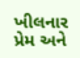ખીલનાર
પ્રેમ અને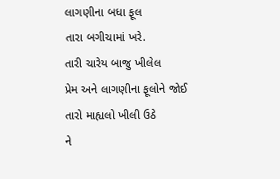લાગણીના બધા ફૂલ
તારા બગીચામાં ખરે.
તારી ચારેય બાજુ ખીલેલ
પ્રેમ અને લાગણીના ફૂલોને જોઈ
તારો માહ્યલો ખીલી ઉઠે
ને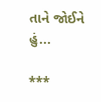તાને જોઈને હું...

***